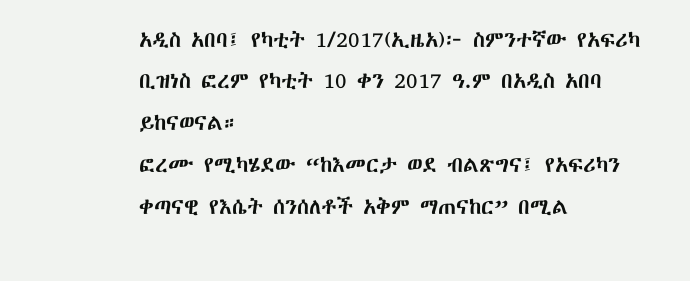አዲስ አበባ፤ የካቲት 1/2017(ኢዜአ)፦ ስምንተኛው የአፍሪካ ቢዝነስ ፎረም የካቲት 10 ቀን 2017 ዓ.ም በአዲስ አበባ ይከናወናል።
ፎረሙ የሚካሄደው “ከእመርታ ወደ ብልጽግና፤ የአፍሪካን ቀጣናዊ የእሴት ሰንሰለቶች አቅም ማጠናከር” በሚል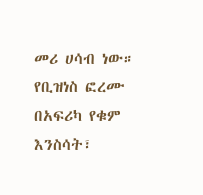መሪ ሀሳብ ነው።
የቢዝነስ ፎረሙ በአፍሪካ የቁም እንስሳት፣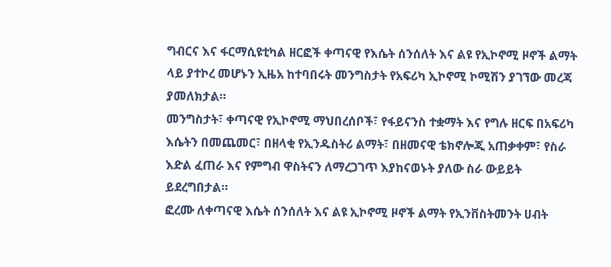ግብርና እና ፋርማሲዩቲካል ዘርፎች ቀጣናዊ የእሴት ሰንሰለት እና ልዩ የኢኮኖሚ ዞኖች ልማት ላይ ያተኮረ መሆኑን ኢዜአ ከተባበሩት መንግስታት የአፍሪካ ኢኮኖሚ ኮሚሽን ያገኘው መረጃ ያመለክታል።
መንግስታት፣ ቀጣናዊ የኢኮኖሚ ማህበረሰቦች፣ የፋይናንስ ተቋማት እና የግሉ ዘርፍ በአፍሪካ እሴትን በመጨመር፣ በዘላቂ የኢንዱስትሪ ልማት፣ በዘመናዊ ቴክኖሎጂ አጠቃቀም፣ የስራ እድል ፈጠራ እና የምግብ ዋስትናን ለማረጋገጥ እያከናወኑት ያለው ስራ ውይይት ይደረግበታል።
ፎረሙ ለቀጣናዊ እሴት ሰንሰለት እና ልዩ ኢኮኖሚ ዞኖች ልማት የኢንቨስትመንት ሀብት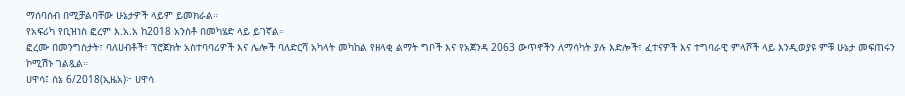ማሰባሰብ በሚቻልባቸው ሁኔታዎች ላይም ይመክራል።
የአፍሪካ የቢዝነስ ፎረም እ.አ.አ ከ2018 አንስቶ በመካሄድ ላይ ይገኛል።
ፎረሙ በመንግስታት፣ ባለሀብቶች፣ ፕሮጀክት አስተባባሪዎች እና ሌሎች ባለድርሻ አካላት መካከል የዘላቂ ልማት ግቦች እና የአጀንዳ 2063 ውጥኖችን ለማሳካት ያሉ እድሎች፣ ፈተናዎች እና ተግባራዊ ምላሾች ላይ እንዲወያዩ ምቹ ሁኔታ መፍጠሩን ኮሚሽኑ ገልጿል።
ሀዋሳ፤ ሰኔ 6/2018(ኢዜአ)፦ ሀዋሳ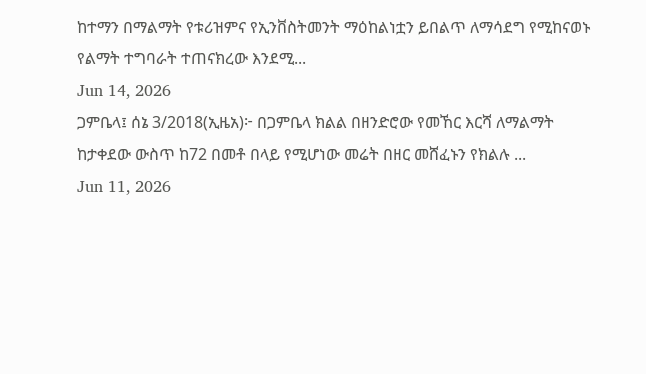ከተማን በማልማት የቱሪዝምና የኢንቨስትመንት ማዕከልነቷን ይበልጥ ለማሳደግ የሚከናወኑ የልማት ተግባራት ተጠናክረው እንደሚ...
Jun 14, 2026
ጋምቤላ፤ ሰኔ 3/2018(ኢዜአ)፦ በጋምቤላ ክልል በዘንድሮው የመኸር እርሻ ለማልማት ከታቀደው ውስጥ ከ72 በመቶ በላይ የሚሆነው መሬት በዘር መሸፈኑን የክልሉ ...
Jun 11, 2026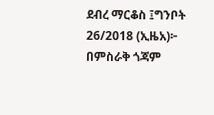ደብረ ማርቆስ ፤ግንቦት 26/2018 (ኢዜአ)፦ በምስራቅ ጎጃም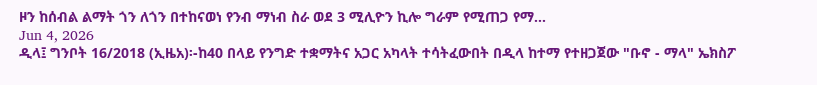ዞን ከሰብል ልማት ጎን ለጎን በተከናወነ የንብ ማነብ ስራ ወደ 3 ሚሊዮን ኪሎ ግራም የሚጠጋ የማ...
Jun 4, 2026
ዲላ፤ ግንቦት 16/2018 (ኢዜአ)፡-ከ40 በላይ የንግድ ተቋማትና አጋር አካላት ተሳትፈውበት በዲላ ከተማ የተዘጋጀው "ቡኖ - ማላ" ኤክስፖ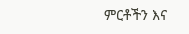ምርቶችን እና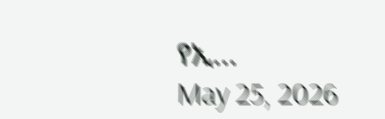የኢ...
May 25, 2026